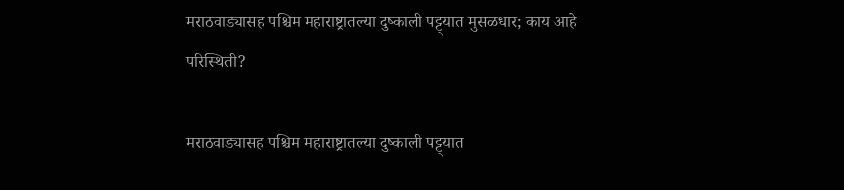मराठवाड्यासह पश्चिम महाराष्ट्रातल्या दुष्काली पट्ट्यात मुसळधार; काय आहे परिस्थिती?

मराठवाड्यासह पश्चिम महाराष्ट्रातल्या दुष्काली पट्ट्यात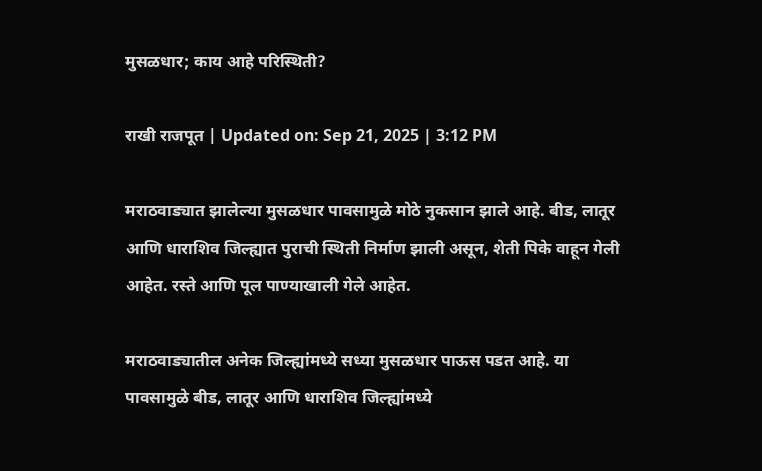मुसळधार; काय आहे परिस्थिती?

राखी राजपूत | Updated on: Sep 21, 2025 | 3:12 PM

मराठवाड्यात झालेल्या मुसळधार पावसामुळे मोठे नुकसान झाले आहे. बीड, लातूर आणि धाराशिव जिल्ह्यात पुराची स्थिती निर्माण झाली असून, शेती पिके वाहून गेली आहेत. रस्ते आणि पूल पाण्याखाली गेले आहेत.

मराठवाड्यातील अनेक जिल्ह्यांमध्ये सध्या मुसळधार पाऊस पडत आहे. या पावसामुळे बीड, लातूर आणि धाराशिव जिल्ह्यांमध्ये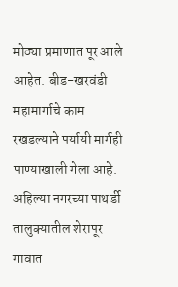मोठ्या प्रमाणात पूर आले आहेत. बीड-खरवंडी महामार्गाचे काम रखडल्याने पर्यायी मार्गही पाण्याखाली गेला आहे. अहिल्या नगरच्या पाथर्डी तालुक्यातील शेरापूर गावात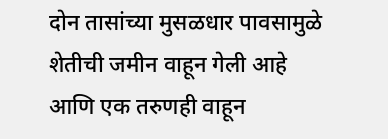दोन तासांच्या मुसळधार पावसामुळे शेतीची जमीन वाहून गेली आहे आणि एक तरुणही वाहून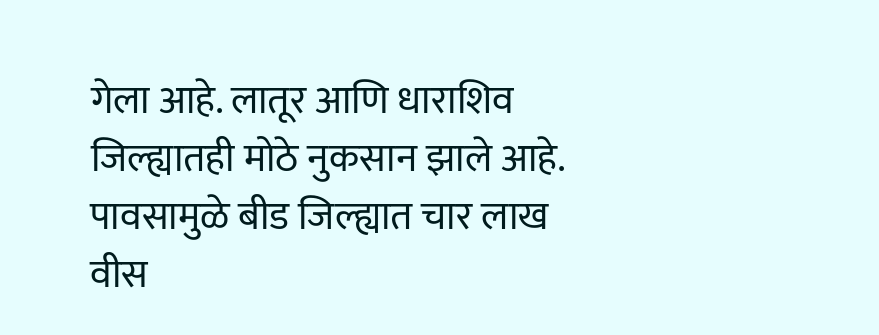गेला आहे. लातूर आणि धाराशिव जिल्ह्यातही मोठे नुकसान झाले आहे. पावसामुळे बीड जिल्ह्यात चार लाख वीस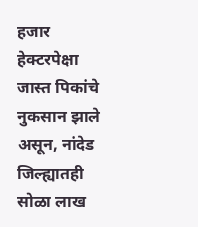हजार हेक्टरपेक्षा जास्त पिकांचे नुकसान झाले असून, नांदेड जिल्ह्यातही सोळा लाख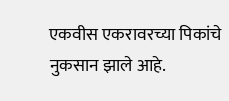एकवीस एकरावरच्या पिकांचे नुकसान झाले आहे.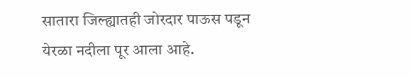सातारा जिल्ह्यातही जोरदार पाऊस पडून येरळा नदीला पूर आला आहे.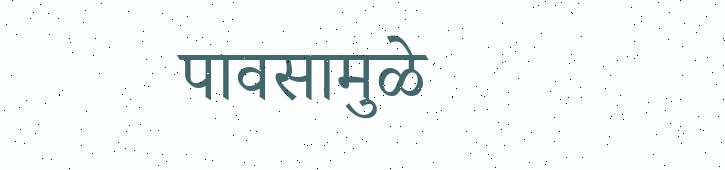पावसामुळे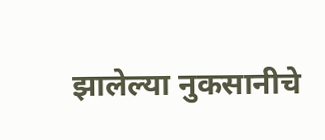झालेल्या नुकसानीचे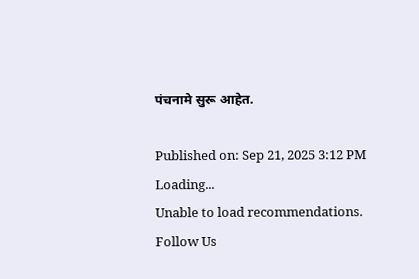पंचनामे सुरू आहेत.

Published on: Sep 21, 2025 3:12 PM
Loading...
Unable to load recommendations.
Follow Us